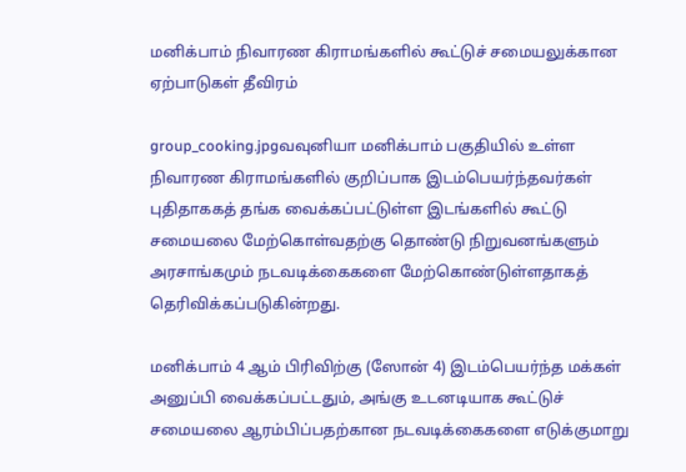மனிக்பாம் நிவாரண கிராமங்களில் கூட்டுச் சமையலுக்கான ஏற்பாடுகள் தீவிரம்

group_cooking.jpgவவுனியா மனிக்பாம் பகுதியில் உள்ள நிவாரண கிராமங்களில் குறிப்பாக இடம்பெயர்ந்தவர்கள் புதிதாககத் தங்க வைக்கப்பட்டுள்ள இடங்களில் கூட்டு சமையலை மேற்கொள்வதற்கு தொண்டு நிறுவனங்களும் அரசாங்கமும் நடவடிக்கைகளை மேற்கொண்டுள்ளதாகத் தெரிவிக்கப்படுகின்றது.

மனிக்பாம் 4 ஆம் பிரிவிற்கு (ஸோன் 4) இடம்பெயர்ந்த மக்கள் அனுப்பி வைக்கப்பட்டதும், அங்கு உடனடியாக கூட்டுச் சமையலை ஆரம்பிப்பதற்கான நடவடிக்கைகளை எடுக்குமாறு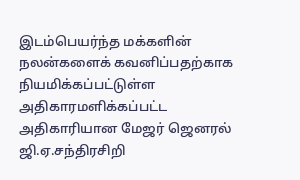இடம்பெயர்ந்த மக்களின் நலன்களைக் கவனிப்பதற்காக நியமிக்கப்பட்டுள்ள அதிகாரமளிக்கப்பட்ட அதிகாரியான மேஜர் ஜெனரல் ஜி.ஏ.சந்திரசிறி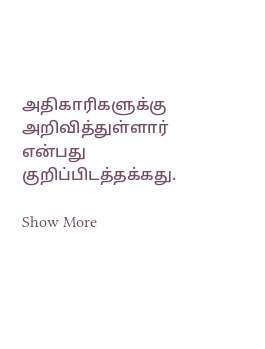அதிகாரிகளுக்கு அறிவித்துள்ளார் என்பது குறிப்பிடத்தக்கது.

Show More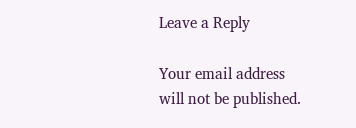Leave a Reply

Your email address will not be published.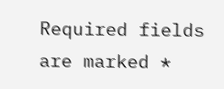Required fields are marked *